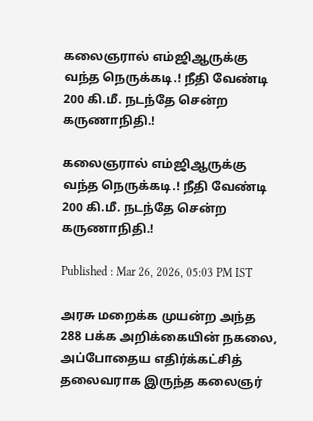கலைஞரால் எம்ஜிஆருக்கு வந்த நெருக்கடி.! நீதி வேண்டி  200 கி.மீ. நடந்தே சென்ற கருணாநிதி.!

கலைஞரால் எம்ஜிஆருக்கு வந்த நெருக்கடி.! நீதி வேண்டி 200 கி.மீ. நடந்தே சென்ற கருணாநிதி.!

Published : Mar 26, 2026, 05:03 PM IST

அரசு மறைக்க முயன்ற அந்த 288 பக்க அறிக்கையின் நகலை, அப்போதைய எதிர்க்கட்சித் தலைவராக இருந்த கலைஞர்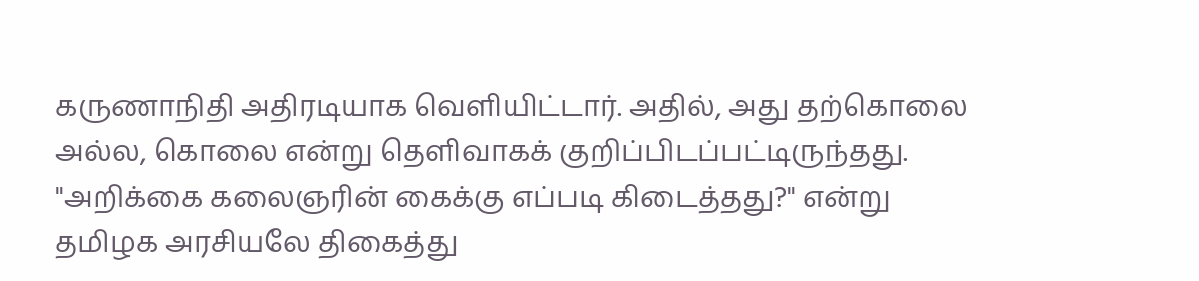கருணாநிதி அதிரடியாக வெளியிட்டார். அதில், அது தற்கொலை அல்ல, கொலை என்று தெளிவாகக் குறிப்பிடப்பட்டிருந்தது. "அறிக்கை கலைஞரின் கைக்கு எப்படி கிடைத்தது?" என்று தமிழக அரசியலே திகைத்து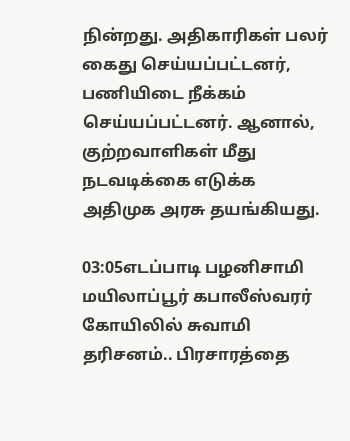நின்றது. அதிகாரிகள் பலர் கைது செய்யப்பட்டனர், பணியிடை நீக்கம் செய்யப்பட்டனர். ஆனால், குற்றவாளிகள் மீது நடவடிக்கை எடுக்க அதிமுக அரசு தயங்கியது.

03:05எடப்பாடி பழனிசாமி மயிலாப்பூர் கபாலீஸ்வரர் கோயிலில் சுவாமி தரிசனம்.. பிரசாரத்தை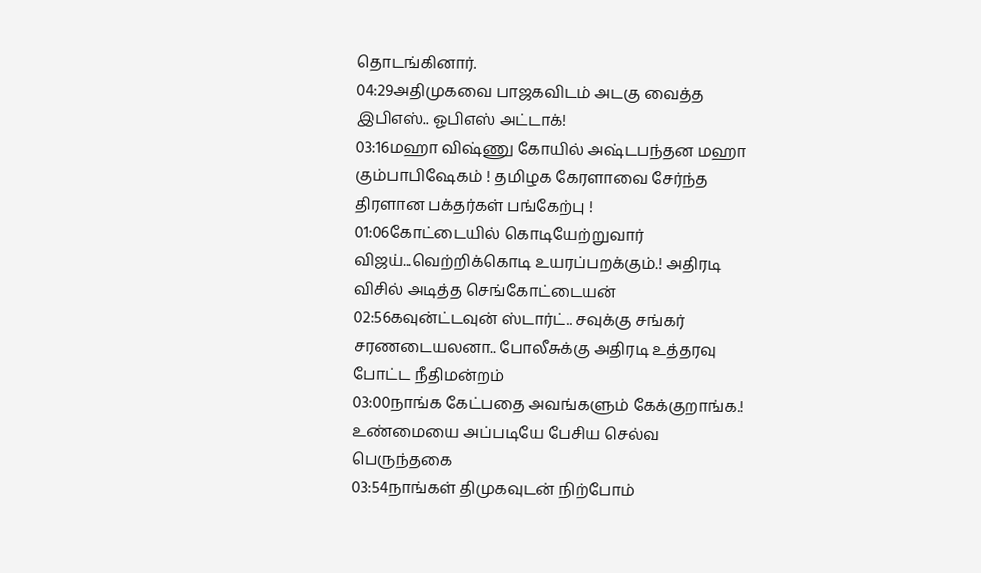தொடங்கினார்.
04:29அதிமுகவை பாஜகவிடம் அடகு வைத்த இபிஎஸ்.. ஓபிஎஸ் அட்டாக்!
03:16மஹா விஷ்ணு கோயில் அஷ்டபந்தன மஹா கும்பாபிஷேகம் ! தமிழக கேரளாவை சேர்ந்த திரளான பக்தர்கள் பங்கேற்பு !
01:06கோட்டையில் கொடியேற்றுவார் விஜய்...வெற்றிக்கொடி உயரப்பறக்கும்.! அதிரடி விசில் அடித்த செங்கோட்டையன்
02:56கவுன்ட்டவுன் ஸ்டார்ட்.. சவுக்கு சங்கர் சரணடையலனா.. போலீசுக்கு அதிரடி உத்தரவு போட்ட நீதிமன்றம்
03:00நாங்க கேட்பதை அவங்களும் கேக்குறாங்க.! உண்மையை அப்படியே பேசிய செல்வ பெருந்தகை
03:54நாங்கள் திமுகவுடன் நிற்போம்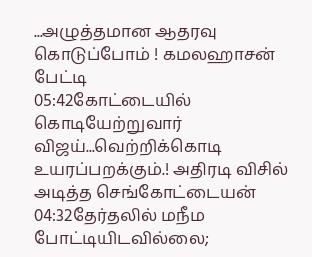...அழுத்தமான ஆதரவு கொடுப்போம் ! கமலஹாசன் பேட்டி
05:42கோட்டையில் கொடியேற்றுவார் விஜய்...வெற்றிக்கொடி உயரப்பறக்கும்.! அதிரடி விசில் அடித்த செங்கோட்டையன்
04:32தேர்தலில் மநீம போட்டியிடவில்லை;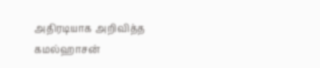அதிரடியாக அறிவித்த கமல்ஹாசன்